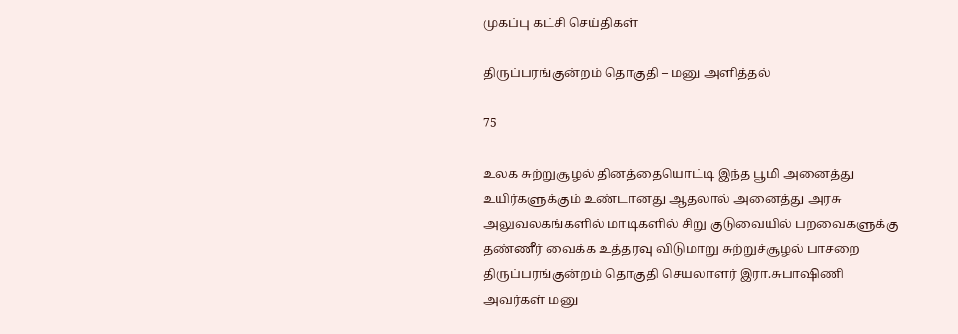முகப்பு கட்சி செய்திகள்

திருப்பரங்குன்றம் தொகுதி – மனு அளித்தல்

75

உலக சுற்றுசூழல் தினத்தையொட்டி இந்த பூமி அனைத்து உயிர்களுக்கும் உண்டானது ஆதலால் அனைத்து அரசு அலுவலகங்களில் மாடிகளில் சிறு குடுவையில் பறவைகளுக்கு தண்ணீர் வைக்க உத்தரவு விடுமாறு சுற்றுச்சூழல் பாசறை திருப்பரங்குன்றம் தொகுதி செயலாளர் இரா.சுபாஷிணி அவர்கள் மனு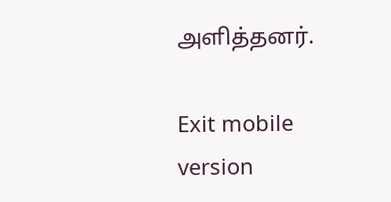அளித்தனர்.

Exit mobile version